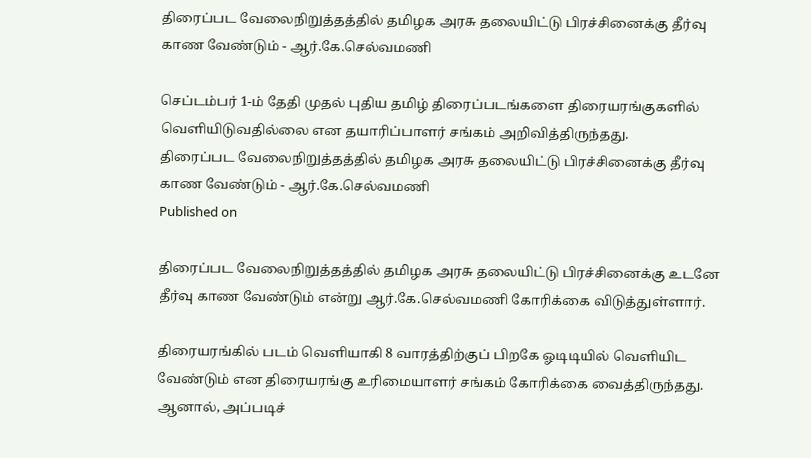திரைப்பட வேலைநிறுத்தத்தில் தமிழக அரசு தலையிட்டு பிரச்சினைக்கு தீர்வு காண வேண்டும் - ஆர்.கே.செல்வமணி

செப்டம்பர் 1-ம் தேதி முதல் புதிய தமிழ் திரைப்படங்களை திரையரங்குகளில் வெளியிடுவதில்லை என தயாரிப்பாளர் சங்கம் அறிவித்திருந்தது.
திரைப்பட வேலைநிறுத்தத்தில் தமிழக அரசு தலையிட்டு பிரச்சினைக்கு தீர்வு காண வேண்டும் - ஆர்.கே.செல்வமணி
Published on

திரைப்பட வேலைநிறுத்தத்தில் தமிழக அரசு தலையிட்டு பிரச்சினைக்கு உடனே தீர்வு காண வேண்டும் என்று ஆர்.கே.செல்வமணி கோரிக்கை விடுத்துள்ளார்.

திரையரங்கில் படம் வெளியாகி 8 வாரத்திற்குப் பிறகே ஓடிடியில் வெளியிட வேண்டும் என திரையரங்கு உரிமையாளர் சங்கம் கோரிக்கை வைத்திருந்தது. ஆனால், அப்படிச்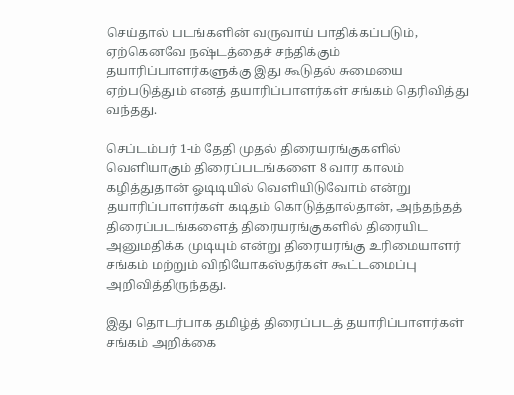செய்தால் படங்களின் வருவாய் பாதிக்கப்படும், ஏற்கெனவே நஷ்டத்தைச் சந்திக்கும் தயாரிப்பாளர்களுக்கு இது கூடுதல் சுமையை ஏற்படுத்தும் எனத் தயாரிப்பாளர்கள் சங்கம் தெரிவித்து வந்தது.

செப்டம்பர் 1-ம் தேதி முதல் திரையரங்குகளில் வெளியாகும் திரைப்படங்களை 8 வார காலம் கழித்துதான் ஓடிடியில் வெளியிடுவோம் என்று தயாரிப்பாளர்கள் கடிதம் கொடுத்தால்தான், அந்தந்தத் திரைப்படங்களைத் திரையரங்குகளில் திரையிட அனுமதிக்க முடியும் என்று திரையரங்கு உரிமையாளர் சங்கம் மற்றும் விநியோகஸ்தர்கள் கூட்டமைப்பு அறிவித்திருந்தது.

இது தொடர்பாக தமிழ்த் திரைப்படத் தயாரிப்பாளர்கள் சங்கம் அறிக்கை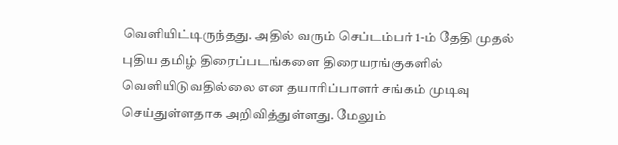வெளியிட்டிருந்தது. அதில் வரும் செப்டம்பர் 1-ம் தேதி முதல் புதிய தமிழ் திரைப்படங்களை திரையரங்குகளில் வெளியிடுவதில்லை என தயாரிப்பாளர் சங்கம் முடிவு செய்துள்ளதாக அறிவித்துள்ளது. மேலும்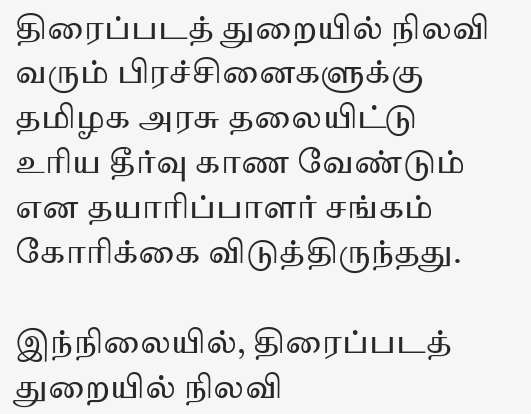திரைப்படத் துறையில் நிலவி வரும் பிரச்சினைகளுக்கு தமிழக அரசு தலையிட்டு உரிய தீர்வு காண வேண்டும் என தயாரிப்பாளர் சங்கம் கோரிக்கை விடுத்திருந்தது.

இந்நிலையில், திரைப்படத் துறையில் நிலவி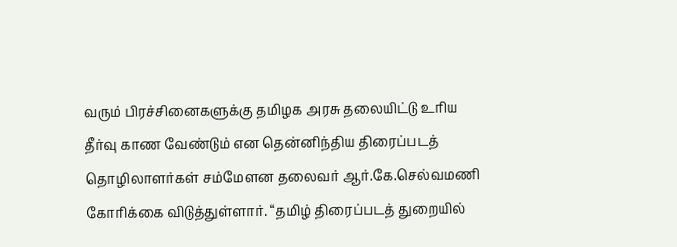வரும் பிரச்சினைகளுக்கு தமிழக அரசு தலையிட்டு உரிய தீர்வு காண வேண்டும் என தென்னிந்திய திரைப்படத் தொழிலாளர்கள் சம்மேளன தலைவர் ஆர்.கே.செல்வமணி கோரிக்கை விடுத்துள்ளார். “தமிழ் திரைப்படத் துறையில்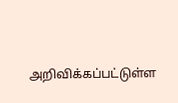அறிவிக்கப்பட்டுள்ள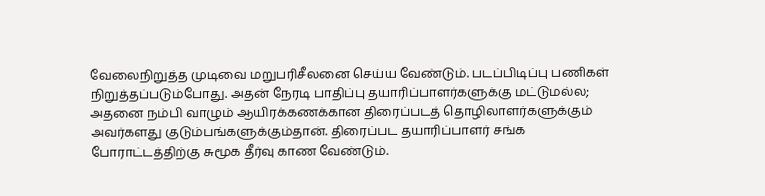வேலைநிறுத்த முடிவை மறுபரிசீலனை செய்ய வேண்டும். படப்பிடிப்பு பணிகள் நிறுத்தப்படும்போது. அதன் நேரடி பாதிப்பு தயாரிப்பாளர்களுக்கு மட்டுமல்ல; அதனை நம்பி வாழும் ஆயிரக்கணக்கான திரைப்படத் தொழிலாளர்களுக்கும் அவர்களது குடும்பங்களுக்கும்தான். திரைப்பட தயாரிப்பாளர் சங்க போராட்டத்திற்கு சுமூக தீர்வு காண வேண்டும்.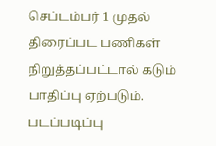செப்டம்பர் 1 முதல் திரைப்பட பணிகள் நிறுத்தப்பட்டால் கடும் பாதிப்பு ஏற்படும். படப்படிப்பு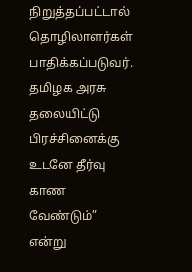நிறுத்தப்பட்டால் தொழிலாளர்கள் பாதிக்கப்படுவர். தமிழக அரசு தலையிட்டு பிரச்சினைக்கு உடனே தீர்வு காண வேண்டும்” என்று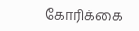கோரிக்கை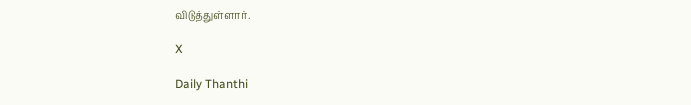விடுத்துள்ளார்.

X

Daily Thanthi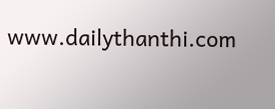www.dailythanthi.com